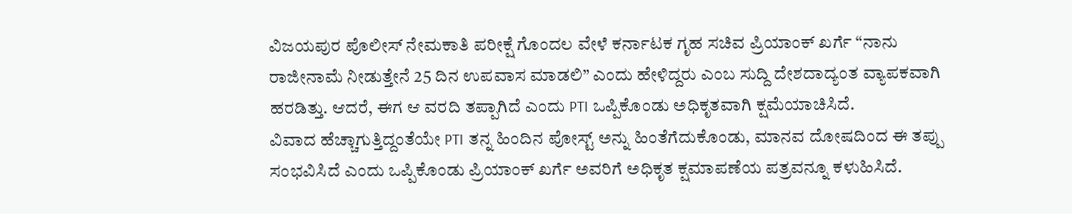ವಿಜಯಪುರ ಪೊಲೀಸ್ ನೇಮಕಾತಿ ಪರೀಕ್ಷೆ ಗೊಂದಲ ವೇಳೆ ಕರ್ನಾಟಕ ಗೃಹ ಸಚಿವ ಪ್ರಿಯಾಂಕ್ ಖರ್ಗೆ “ನಾನು ರಾಜೀನಾಮೆ ನೀಡುತ್ತೇನೆ 25 ದಿನ ಉಪವಾಸ ಮಾಡಲಿ” ಎಂದು ಹೇಳಿದ್ದರು ಎಂಬ ಸುದ್ದಿ ದೇಶದಾದ್ಯಂತ ವ್ಯಾಪಕವಾಗಿ ಹರಡಿತ್ತು. ಆದರೆ, ಈಗ ಆ ವರದಿ ತಪ್ಪಾಗಿದೆ ಎಂದು PTI ಒಪ್ಪಿಕೊಂಡು ಅಧಿಕೃತವಾಗಿ ಕ್ಷಮೆಯಾಚಿಸಿದೆ.
ವಿವಾದ ಹೆಚ್ಚಾಗುತ್ತಿದ್ದಂತೆಯೇ PTI ತನ್ನ ಹಿಂದಿನ ಪೋಸ್ಟ್ ಅನ್ನು ಹಿಂತೆಗೆದುಕೊಂಡು, ಮಾನವ ದೋಷದಿಂದ ಈ ತಪ್ಪು ಸಂಭವಿಸಿದೆ ಎಂದು ಒಪ್ಪಿಕೊಂಡು ಪ್ರಿಯಾಂಕ್ ಖರ್ಗೆ ಅವರಿಗೆ ಅಧಿಕೃತ ಕ್ಷಮಾಪಣೆಯ ಪತ್ರವನ್ನೂ ಕಳುಹಿಸಿದೆ.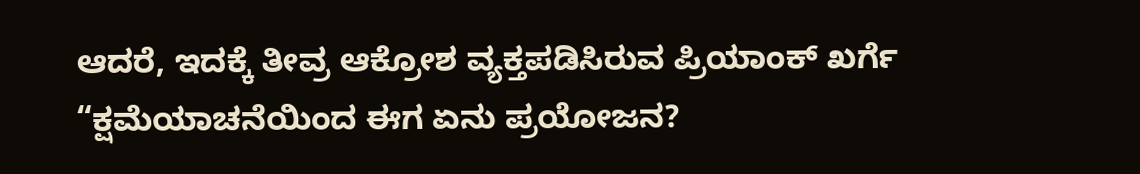ಆದರೆ, ಇದಕ್ಕೆ ತೀವ್ರ ಆಕ್ರೋಶ ವ್ಯಕ್ತಪಡಿಸಿರುವ ಪ್ರಿಯಾಂಕ್ ಖರ್ಗೆ “ಕ್ಷಮೆಯಾಚನೆಯಿಂದ ಈಗ ಏನು ಪ್ರಯೋಜನ?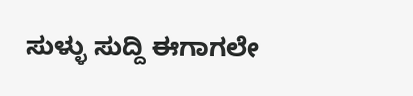ಸುಳ್ಳು ಸುದ್ದಿ ಈಗಾಗಲೇ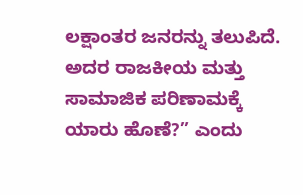ಲಕ್ಷಾಂತರ ಜನರನ್ನು ತಲುಪಿದೆ. ಅದರ ರಾಜಕೀಯ ಮತ್ತು ಸಾಮಾಜಿಕ ಪರಿಣಾಮಕ್ಕೆ ಯಾರು ಹೊಣೆ?” ಎಂದು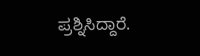ಪ್ರಶ್ನಿಸಿದ್ದಾರೆ.